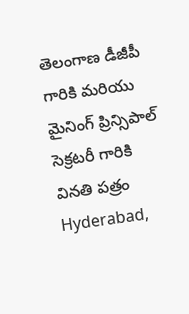తెలంగాణ డీజీపీ గారికి మరియు మైనింగ్ ప్రిన్సిపాల్ సెక్రటరీ గారికి వినతి పత్రం
Hyderabad,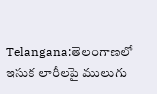Telangana:తెలంగాణలో ఇసుక లారీలపై ములుగు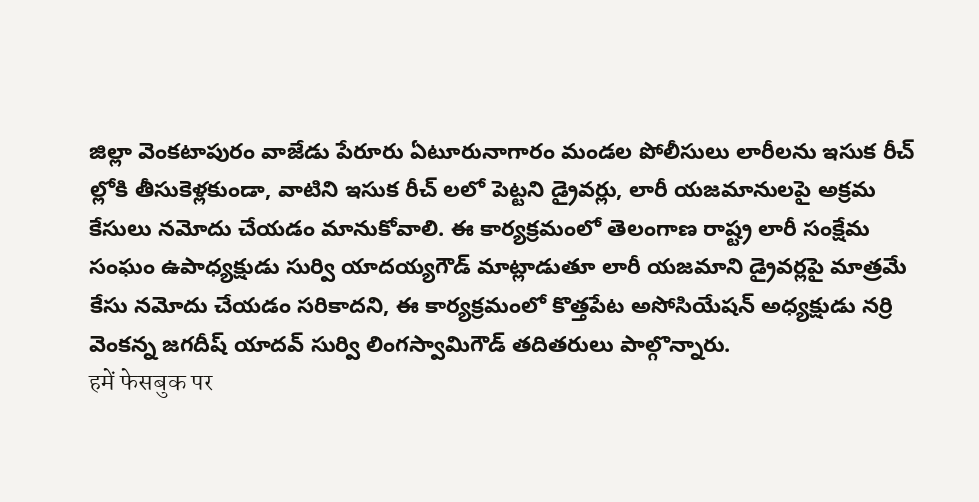జిల్లా వెంకటాపురం వాజేడు పేరూరు ఏటూరునాగారం మండల పోలీసులు లారీలను ఇసుక రీచ్ ల్లోకి తీసుకెళ్లకుండా, వాటిని ఇసుక రీచ్ లలో పెట్టని డ్రైవర్లు, లారీ యజమానులపై అక్రమ కేసులు నమోదు చేయడం మానుకోవాలి. ఈ కార్యక్రమంలో తెలంగాణ రాష్ట్ర లారీ సంక్షేమ సంఘం ఉపాధ్యక్షుడు సుర్వి యాదయ్యగౌడ్ మాట్లాడుతూ లారీ యజమాని డ్రైవర్లపై మాత్రమే కేసు నమోదు చేయడం సరికాదని, ఈ కార్యక్రమంలో కొత్తపేట అసోసియేషన్ అధ్యక్షుడు నర్రి వెంకన్న జగదీష్ యాదవ్ సుర్వి లింగస్వామిగౌడ్ తదితరులు పాల్గొన్నారు.
हमें फेसबुक पर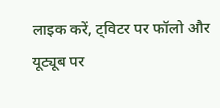लाइक करें, ट्विटर पर फॉलो और यूट्यूब पर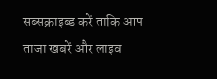सब्सक्राइब्ड करें ताकि आप ताजा खबरें और लाइव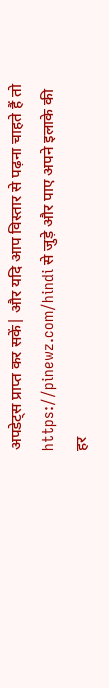अपडेट्स प्राप्त कर सकें| और यदि आप विस्तार से पढ़ना चाहते हैं तो https://pinewz.com/hindi से जुड़े और पाए अपने इलाके की हर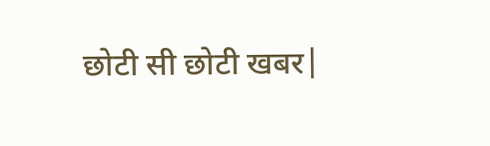छोटी सी छोटी खबर|